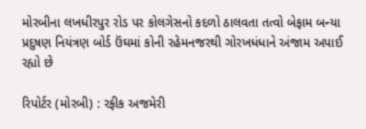મોરબીના લખધીરપુર રોડ પર કોલગેસનો કદળો ઠાલવતા તત્વો બેફામ બન્યા પ્રદુષણ નિયંત્રણ બોર્ડ ઉંઘમાં કોની રહેમનજરથી ગોરખધંધાને અંજામ અપાઈ રહ્યો છે

રિપોર્ટર (મોરબી) : રફીક અજમેરી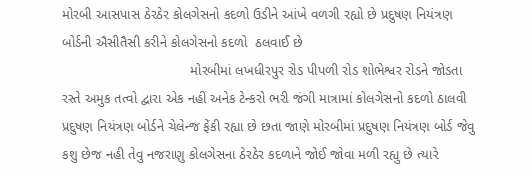મોરબી આસપાસ ઠેરઠેર કોલગેસનો કદળો ઉડીને આંખે વળગી રહ્યો છે પ્રદુષણ નિયંત્રણ બોર્ડની ઐસીતૈસી કરીને કોલગેસનો કદળો  ઠલવાઈ છે
                                 મોરબીમાં લખધીરપુર રોડ પીપળી રોડ શોભેશ્વર રોડને જોડતા રસ્તે અમુક તત્વો દ્વારા એક નહીં અનેક ટેન્કરો ભરી જંગી માત્રામાં કોલગેસનો કદળો ઠાલવી પ્રદુષણ નિયંત્રણ બોર્ડને ચેલેન્જ ફેંકી રહ્યા છે છતા જાણે મોરબીમાં પ્રદુષણ નિયંત્રણ બોર્ડ જેવુ કશુ છેજ નહી તેવુ નજરાણુ કોલગેસના ઠેરઠેર કદળાને જોઈ જોવા મળી રહ્યુ છે ત્યારે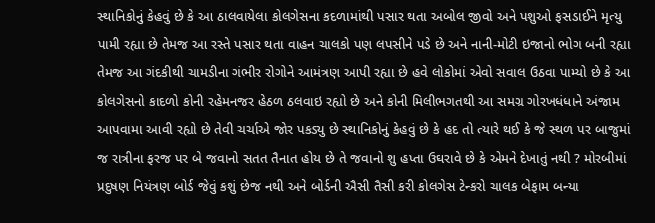સ્થાનિકોનું કેહવું છે કે આ ઠાલવાયેલા કોલગેસના કદળામાંથી પસાર થતા અબોલ જીવો અને પશુઓ ફસડાઈને મૃત્યુ પામી રહ્યા છે તેમજ આ રસ્તે પસાર થતા વાહન ચાલકો પણ લપસીને પડે છે અને નાની-મોટી ઇજાનો ભોગ બની રહ્યા તેમજ આ ગંદકીથી ચામડીના ગંભીર રોગોને આમંત્રણ આપી રહ્યા છે હવે લોકોમાં એવો સવાલ ઉઠવા પામ્યો છે કે આ કોલગેસનો કાદળો કોની રહેમનજર હેઠળ ઠલવાઇ રહ્યો છે અને કોની મિલીભગતથી આ સમગ્ર ગોરખધંધાને અંજામ આપવામા આવી રહ્યો છે તેવી ચર્ચાએ જોર પકડ્યુ છે સ્થાનિકોનું કેહવું છે કે હદ તો ત્યારે થઈ કે જે સ્થળ પર બાજુમાં જ રાત્રીના ફરજ પર બે જવાનો સતત તૈનાત હોય છે તે જવાનો શુ હપ્તા ઉઘરાવે છે કે એમને દેખાતું નથી ? મોરબીમાં પ્રદુષણ નિયંત્રણ બોર્ડ જેવું કશું છેજ નથી અને બોર્ડની ઐસી તૈસી કરી કોલગેસ ટેન્કરો ચાલક બેફામ બન્યા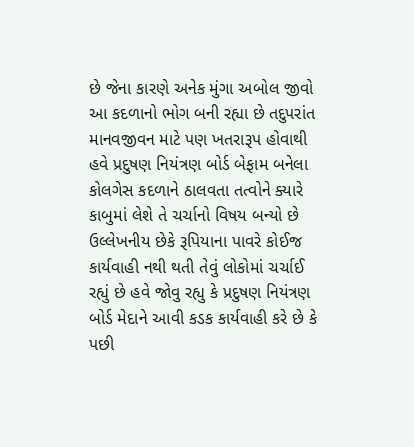છે જેના કારણે અનેક મુંગા અબોલ જીવો આ કદળાનો ભોગ બની રહ્યા છે તદુપરાંત માનવજીવન માટે પણ ખતરારૂપ હોવાથી હવે પ્રદુષણ નિયંત્રણ બોર્ડ બેફામ બનેલા કોલગેસ કદળાને ઠાલવતા તત્વોને ક્યારે કાબુમાં લેશે તે ચર્ચાનો વિષય બન્યો છે ઉલ્લેખનીય છેકે રૂપિયાના પાવરે કોઈજ કાર્યવાહી નથી થતી તેવું લોકોમાં ચર્ચાઈ રહ્યું છે હવે જોવુ રહ્યુ કે પ્રદુષણ નિયંત્રણ બોર્ડ મેદાને આવી કડક કાર્યવાહી કરે છે કે પછી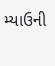મ્યાઉની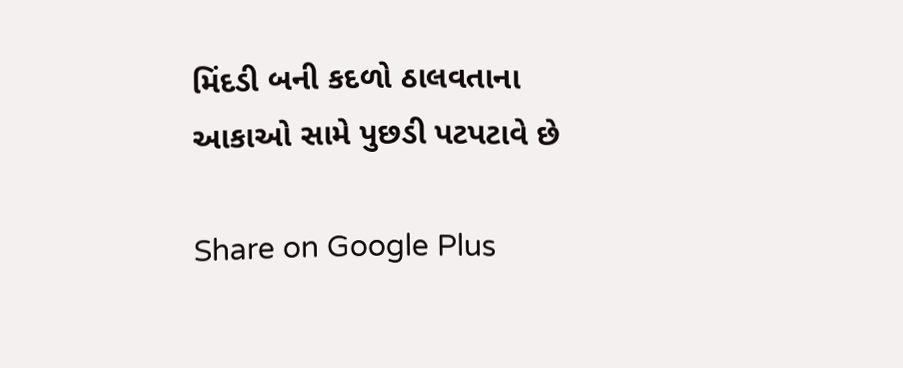મિંદડી બની કદળો ઠાલવતાના આકાઓ સામે પુછડી પટપટાવે છે

Share on Google Plus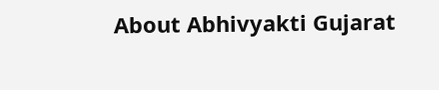About Abhivyakti Gujarat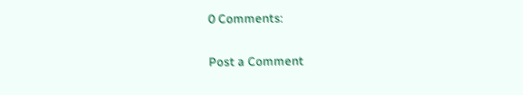0 Comments:

Post a Comment